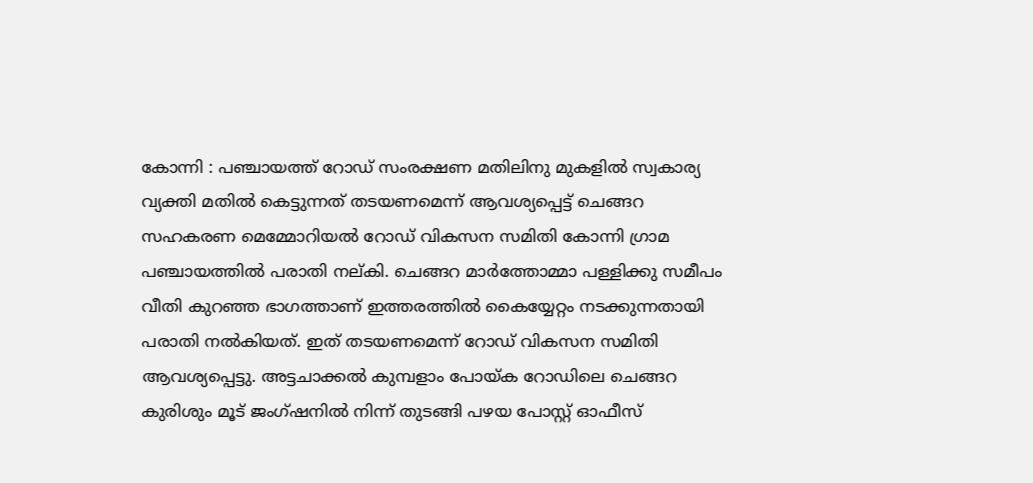കോന്നി : പഞ്ചായത്ത് റോഡ് സംരക്ഷണ മതിലിനു മുകളിൽ സ്വകാര്യ വ്യക്തി മതിൽ കെട്ടുന്നത് തടയണമെന്ന് ആവശ്യപ്പെട്ട് ചെങ്ങറ സഹകരണ മെമ്മോറിയൽ റോഡ് വികസന സമിതി കോന്നി ഗ്രാമ പഞ്ചായത്തിൽ പരാതി നല്കി. ചെങ്ങറ മാർത്തോമ്മാ പള്ളിക്കു സമീപം വീതി കുറഞ്ഞ ഭാഗത്താണ് ഇത്തരത്തിൽ കൈയ്യേറ്റം നടക്കുന്നതായി പരാതി നൽകിയത്. ഇത് തടയണമെന്ന് റോഡ് വികസന സമിതി ആവശ്യപ്പെട്ടു. അട്ടചാക്കൽ കുമ്പളാം പോയ്ക റോഡിലെ ചെങ്ങറ കുരിശും മൂട് ജംഗ്ഷനിൽ നിന്ന് തുടങ്ങി പഴയ പോസ്റ്റ് ഓഫീസ്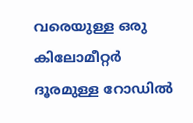വരെയുള്ള ഒരു കിലോമീറ്റർ ദൂരമുള്ള റോഡിൽ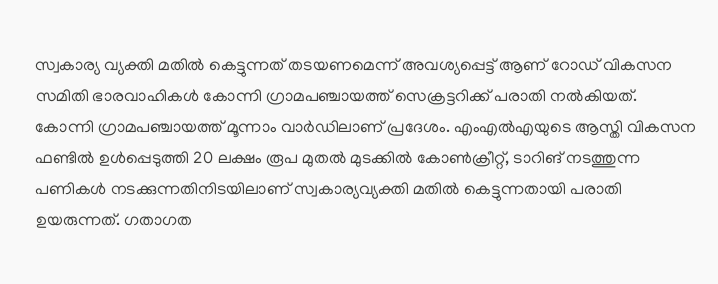സ്വകാര്യ വ്യക്തി മതിൽ കെട്ടുന്നത് തടയണമെന്ന് അവശ്യപ്പെട്ട് ആണ് റോഡ് വികസന സമിതി ഭാരവാഹികൾ കോന്നി ഗ്രാമപഞ്ചായത്ത് സെക്രട്ടറിക്ക് പരാതി നൽകിയത്.
കോന്നി ഗ്രാമപഞ്ചായത്ത് മൂന്നാം വാർഡിലാണ് പ്രദേശം. എംഎൽഎയുടെ ആസ്തി വികസന ഫണ്ടിൽ ഉൾപ്പെടുത്തി 20 ലക്ഷം രൂപ മുതൽ മുടക്കിൽ കോൺക്രീറ്റ്, ടാറിങ് നടത്തുന്ന പണികൾ നടക്കുന്നതിനിടയിലാണ് സ്വകാര്യവ്യക്തി മതിൽ കെട്ടുന്നതായി പരാതി ഉയരുന്നത്. ഗതാഗത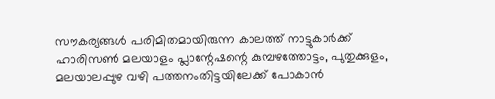സൗകര്യങ്ങൾ പരിമിതമായിരുന്ന കാലത്ത് നാട്ടുകാർക്ക് ഹാരിസൺ മലയാളം പ്ലാന്റേഷന്റെ കുമ്പഴത്തോട്ടം, പുതുക്കുളം, മലയാലപ്പുഴ വഴി പത്തനംതിട്ടയിലേക്ക് പോകാൻ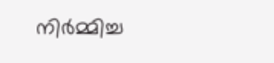നിർമ്മിച്ച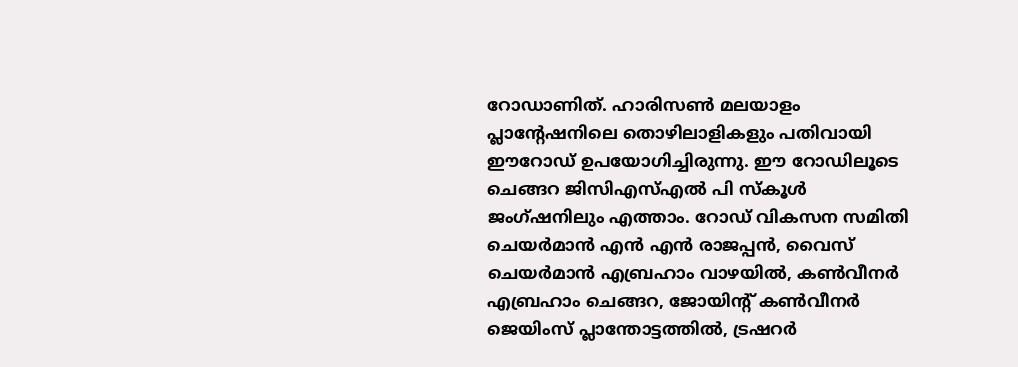റോഡാണിത്. ഹാരിസൺ മലയാളം പ്ലാന്റേഷനിലെ തൊഴിലാളികളും പതിവായി ഈറോഡ് ഉപയോഗിച്ചിരുന്നു. ഈ റോഡിലൂടെ ചെങ്ങറ ജിസിഎസ്എൽ പി സ്കൂൾ ജംഗ്ഷനിലും എത്താം. റോഡ് വികസന സമിതി ചെയർമാൻ എൻ എൻ രാജപ്പൻ, വൈസ് ചെയർമാൻ എബ്രഹാം വാഴയിൽ, കൺവീനർ എബ്രഹാം ചെങ്ങറ, ജോയിന്റ് കൺവീനർ ജെയിംസ് പ്ലാന്തോട്ടത്തിൽ, ട്രഷറർ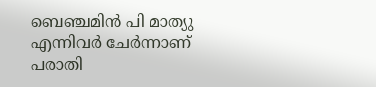ബെഞ്ചമിൻ പി മാത്യു എന്നിവർ ചേർന്നാണ് പരാതി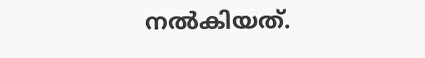നൽകിയത്.